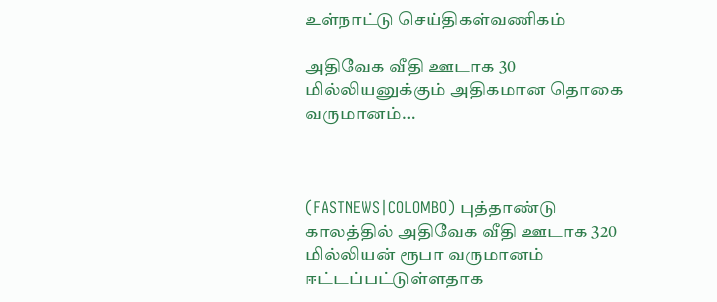உள்நாட்டு செய்திகள்வணிகம்

அதிவேக வீதி ஊடாக 30 மில்லியனுக்கும் அதிகமான தொகை வருமானம்…



(FASTNEWS|COLOMBO) புத்தாண்டு காலத்தில் அதிவேக வீதி ஊடாக 320 மில்லியன் ரூபா வருமானம் ஈட்டப்பட்டுள்ளதாக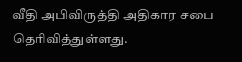வீதி அபிவிருத்தி அதிகார சபை தெரிவித்துள்ளது.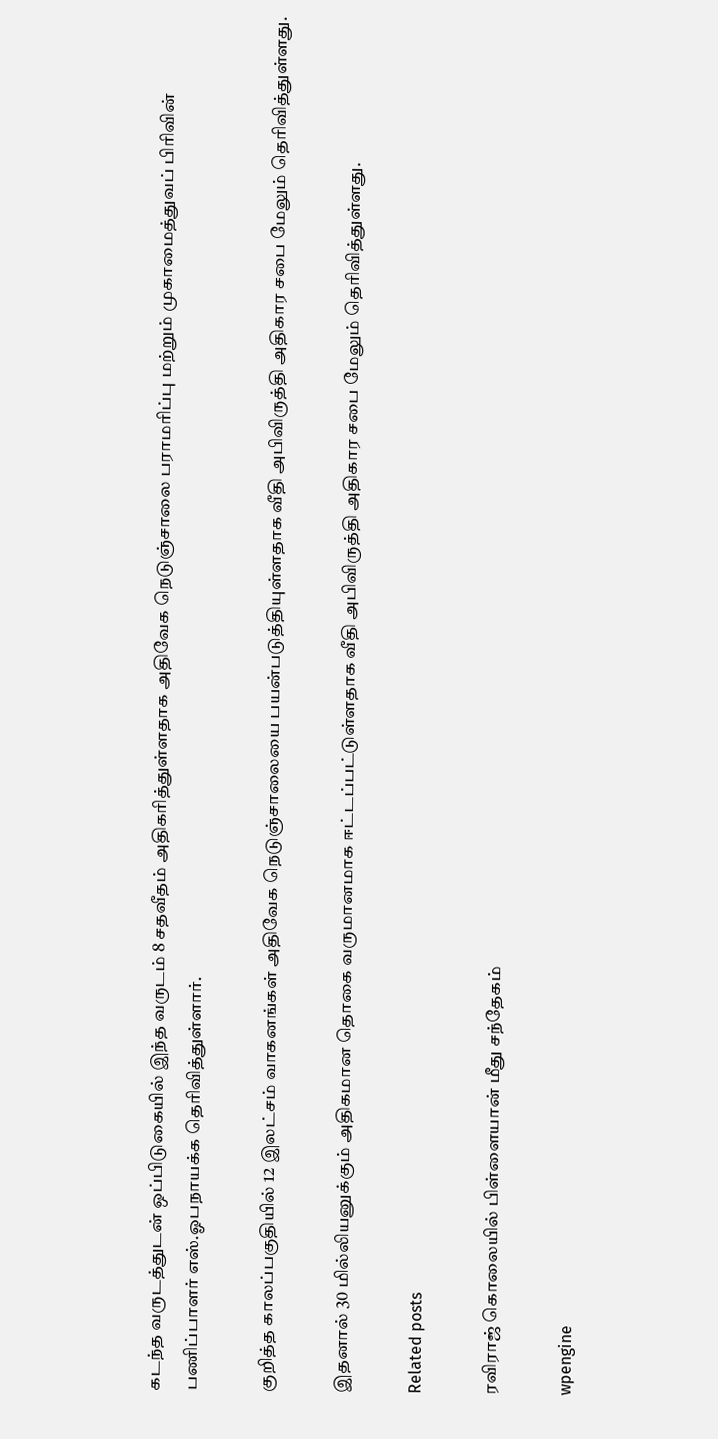கடந்த வருடத்துடன் ஒப்பிடுகையில் இந்த வருடம் 8 சதவீதம் அதிகரித்துள்ளதாக அதிவேக நெடுஞ்சாலை பராமரிப்பு மற்றும் முகாமைத்துவப் பிரிவின் பணிப்பாளர் எஸ்.ஓபநாயக்க தெரிவித்துள்ளார்.

குறித்த காலப்பகுதியில் 12 இலட்சம் வாகனங்கள் அதிவேக நெடுஞ்சாலையை பயன்படுத்தியுள்ளதாக வீதி அபிவிருத்தி அதிகார சபை மேலும் தெரிவித்துள்ளது.

இதனால் 30 மில்லியனுக்கும் அதிகமான தொகை வருமானமாக ஈட்டப்பட்டுள்ளதாக வீதி அபிவிருத்தி அதிகார சபை மேலும் தெரிவித்துள்ளது.

Related posts

ரவிராஜ் கொலையில் பிள்ளையான் மீது சந்தேகம்

wpengine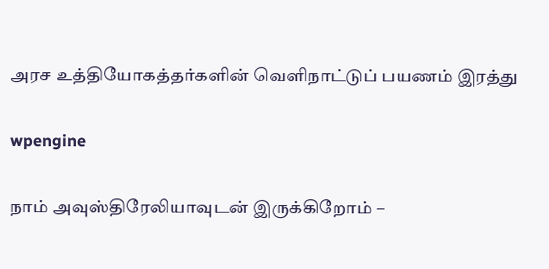அரச உத்தியோகத்தர்களின் வௌிநாட்டுப் பயணம் இரத்து

wpengine

நாம் அவுஸ்திரேலியாவுடன் இருக்கிறோம் –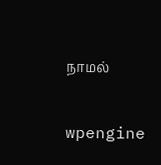நாமல்

wpengine